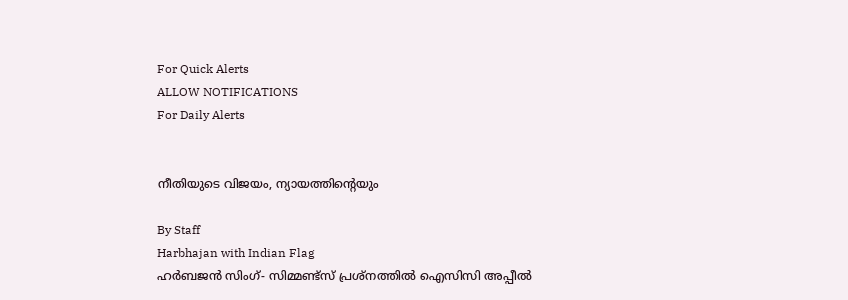For Quick Alerts
ALLOW NOTIFICATIONS
For Daily Alerts


നീതിയുടെ വിജയം, ന്യായത്തിന്റെയും

By Staff
Harbhajan with Indian Flag
ഹര്‍ബജന്‍ സിംഗ്- സിമ്മണ്ട്സ് പ്രശ്നത്തില്‍ ഐസിസി അപ്പീല്‍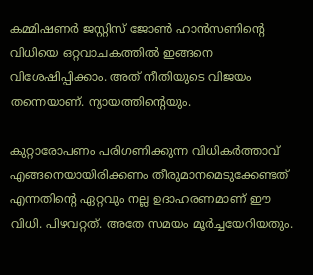കമ്മിഷണര്‍ ജസ്റ്റിസ് ജോണ്‍ ഹാന്‍സണിന്റെ വിധിയെ ഒറ്റവാചകത്തില്‍ ഇങ്ങനെ വിശേഷിപ്പിക്കാം. അത് നീതിയുടെ വിജയം തന്നെയാണ്. ന്യായത്തിന്റെയും.

കുറ്റാരോപണം പരിഗണിക്കുന്ന വിധികര്‍ത്താവ് എങ്ങനെയായിരിക്കണം തീരു‍മാനമെടുക്കേണ്ടത് എന്നതിന്റെ ഏറ്റവും നല്ല ഉദാഹരണമാണ് ഈ വിധി. പിഴവറ്റത്. അതേ സമയം മൂര്‍ച്ചയേറിയതും.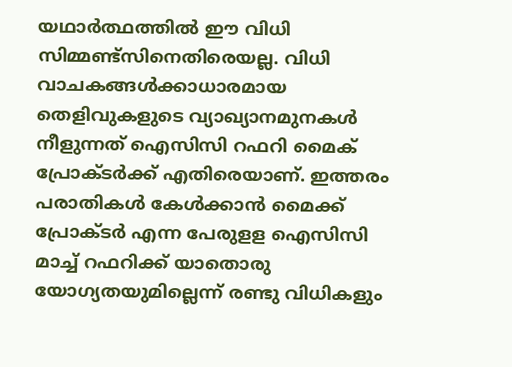യഥാര്‍ത്ഥത്തില്‍ ഈ വിധി സിമ്മണ്ട്സിനെതിരെയല്ല. വിധി വാചകങ്ങള്‍ക്കാധാരമായ തെളിവുകളുടെ വ്യാഖ്യാനമുനകള്‍ നീളുന്നത് ഐസിസി റഫറി മൈക് പ്രോക്ടര്‍ക്ക് എതിരെയാണ്. ഇത്തരം പരാതികള്‍ കേള്‍ക്കാന്‍ മൈക്ക് പ്രോക്ടര്‍ എന്ന പേരുളള ഐസിസി മാച്ച് റഫറിക്ക് യാതൊരു യോഗ്യതയുമില്ലെന്ന് രണ്ടു വിധികളും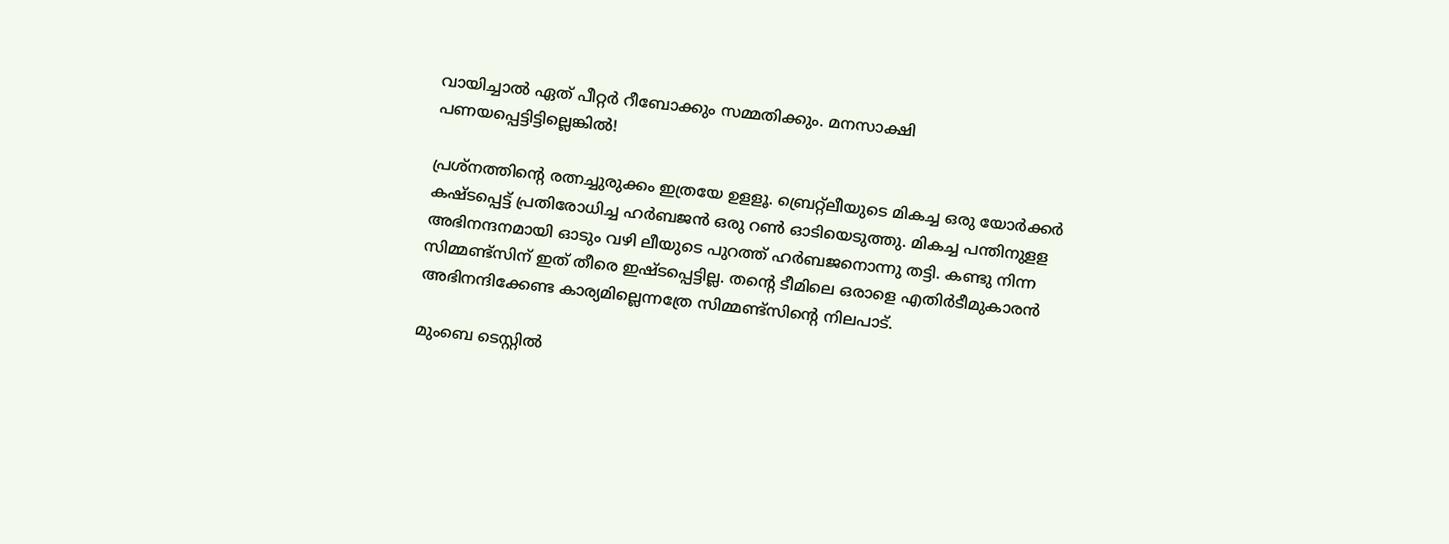വായിച്ചാല്‍ ഏത് പീറ്റര്‍ റീബോക്കും സമ്മതിക്കും. മനസാക്ഷി പണയപ്പെട്ടിട്ടില്ലെങ്കില്‍!

പ്രശ്നത്തിന്റെ രത്നച്ചുരുക്കം ഇത്രയേ ഉളളൂ. ബ്രെറ്റ്ലീയുടെ മികച്ച ഒരു യോര്‍ക്കര്‍ കഷ്ടപ്പെട്ട് പ്രതിരോധിച്ച ഹര്‍ബജന്‍ ഒരു റണ്‍ ഓടിയെടുത്തു. മികച്ച പന്തിനുളള അഭിനന്ദനമായി ഓടും വഴി ലീയുടെ പുറത്ത് ഹര്‍ബജനൊന്നു തട്ടി. കണ്ടു നിന്ന സിമ്മണ്ട്സിന് ഇത് തീരെ ഇഷ്ടപ്പെട്ടില്ല. തന്റെ ടീമിലെ ഒരാളെ എതിര്‍ടീമുകാരന്‍ അഭിനന്ദിക്കേണ്ട കാര്യമില്ലെന്നത്രേ സിമ്മണ്ട്സിന്റെ നിലപാട്.

മുംബെ ടെസ്റ്റില്‍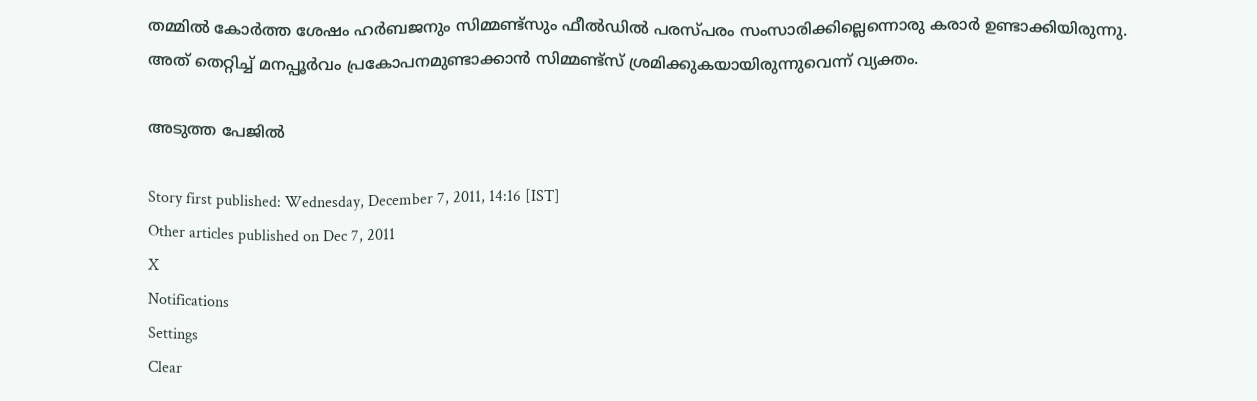തമ്മില്‍ കോര്‍ത്ത ശേഷം ഹര്‍ബജനും സിമ്മണ്ട്സും ഫീല്‍ഡില്‍ പരസ്പരം സംസാരിക്കില്ലെന്നൊരു കരാര്‍ ഉണ്ടാക്കിയിരുന്നു. അത് തെറ്റിച്ച് മനപ്പൂര്‍വം പ്രകോപനമുണ്ടാക്കാന്‍ സിമ്മണ്ട്സ് ശ്രമിക്കുകയായിരുന്നുവെന്ന് വ്യക്തം.

അടുത്ത പേജില്‍

Story first published: Wednesday, December 7, 2011, 14:16 [IST]
Other articles published on Dec 7, 2011
X
Notifications
Settings
Clear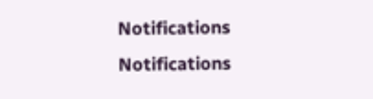Notifications
Notifications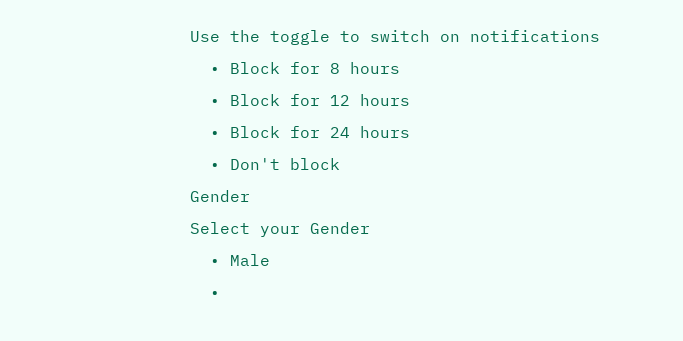Use the toggle to switch on notifications
  • Block for 8 hours
  • Block for 12 hours
  • Block for 24 hours
  • Don't block
Gender
Select your Gender
  • Male
  •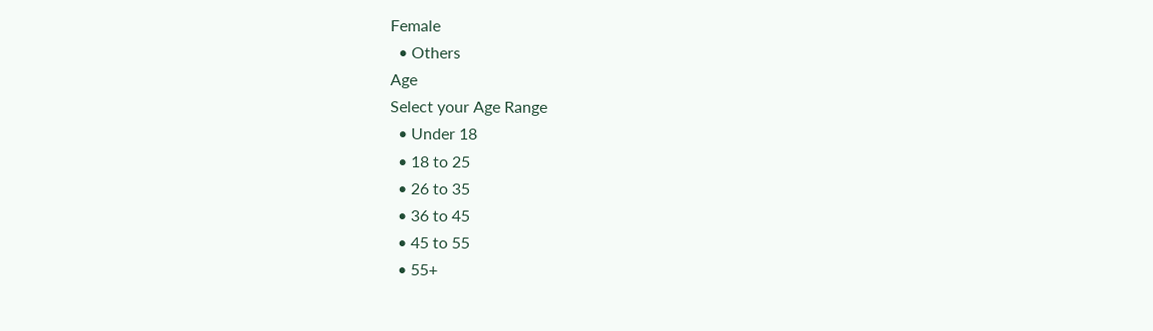Female
  • Others
Age
Select your Age Range
  • Under 18
  • 18 to 25
  • 26 to 35
  • 36 to 45
  • 45 to 55
  • 55+